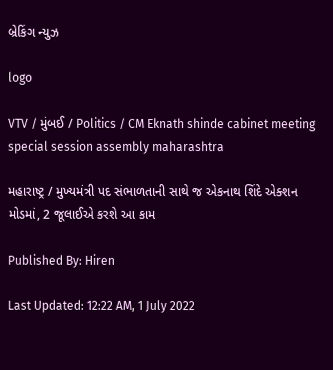બ્રેકિંગ ન્યુઝ

logo

VTV / મુંબઈ / Politics / CM Eknath shinde cabinet meeting special session assembly maharashtra

મહારાષ્ટ્ર / મુખ્યમંત્રી પદ સંભાળતાની સાથે જ એકનાથ શિંદે એક્શન મોડમાં, 2 જૂલાઈએ કરશે આ કામ

Published By: Hiren

Last Updated: 12:22 AM, 1 July 2022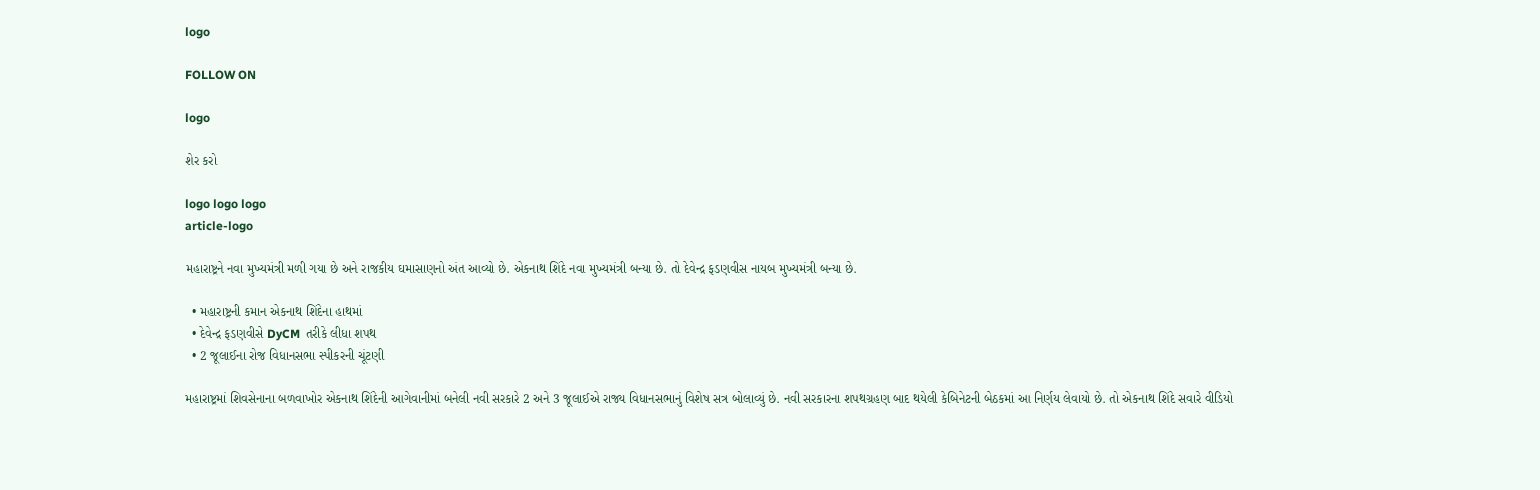logo

FOLLOW ON

logo

શેર કરો

logo logo logo
article-logo

મહારાષ્ટ્રને નવા મુખ્યમંત્રી મળી ગયા છે અને રાજકીય ઘમાસાણનો અંત આવ્યો છે. એકનાથ શિંદે નવા મુખ્યમંત્રી બન્યા છે. તો દેવેન્દ્ર ફડણવીસ નાયબ મુખ્યમંત્રી બન્યા છે.

  • મહારાષ્ટ્રની કમાન એકનાથ શિંદેના હાથમાં
  • દેવેન્દ્ર ફડણવીસે DyCM  તરીકે લીધા શપથ
  • 2 જૂલાઈના રોજ વિધાનસભા સ્પીકરની ચૂંટણી

મહારાષ્ટ્રમાં શિવસેનાના બળવાખોર એકનાથ શિંદેની આગેવાનીમાં બનેલી નવી સરકારે 2 અને 3 જૂલાઈએ રાજ્ય વિધાનસભાનું વિશેષ સત્ર બોલાવ્યું છે. નવી સરકારના શપથગ્રહણ બાદ થયેલી કેબિનેટની બેઠકમાં આ નિર્ણય લેવાયો છે. તો એકનાથ શિંદે સવારે વીડિયો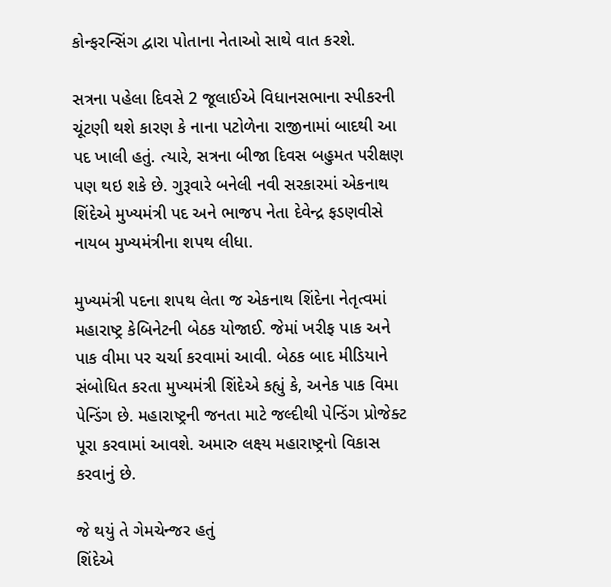કોન્ફરન્સિંગ દ્વારા પોતાના નેતાઓ સાથે વાત કરશે.

સત્રના પહેલા દિવસે 2 જૂલાઈએ વિધાનસભાના સ્પીકરની ચૂંટણી થશે કારણ કે નાના પટોળેના રાજીનામાં બાદથી આ પદ ખાલી હતું. ત્યારે, સત્રના બીજા દિવસ બહુમત પરીક્ષણ પણ થઇ શકે છે. ગુરૂવારે બનેલી નવી સરકારમાં એકનાથ શિંદેએ મુખ્યમંત્રી પદ અને ભાજપ નેતા દેવેન્દ્ર ફડણવીસે નાયબ મુખ્યમંત્રીના શપથ લીધા.

મુખ્યમંત્રી પદના શપથ લેતા જ એકનાથ શિંદેના નેતૃત્વમાં મહારાષ્ટ્ર કેબિનેટની બેઠક યોજાઈ. જેમાં ખરીફ પાક અને પાક વીમા પર ચર્ચા કરવામાં આવી. બેઠક બાદ મીડિયાને સંબોધિત કરતા મુખ્યમંત્રી શિંદેએ કહ્યું કે, અનેક પાક વિમા પેન્ડિંગ છે. મહારાષ્ટ્રની જનતા માટે જલ્દીથી પેન્ડિંગ પ્રોજેક્ટ પૂરા કરવામાં આવશે. અમારુ લક્ષ્ય મહારાષ્ટ્રનો વિકાસ કરવાનું છે.

જે થયું તે ગેમચેન્જર હતું
શિંદેએ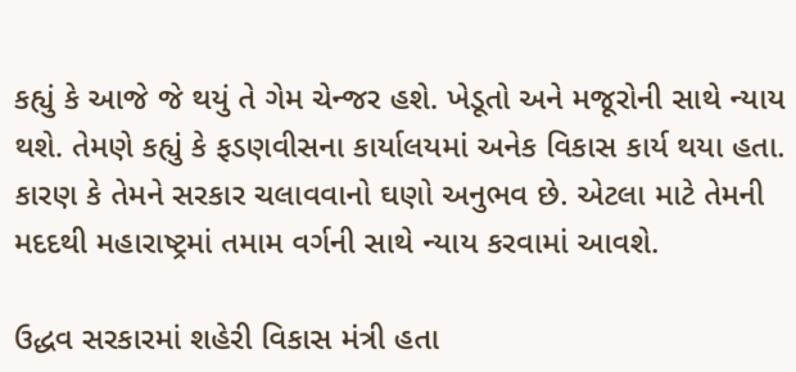કહ્યું કે આજે જે થયું તે ગેમ ચેન્જર હશે. ખેડૂતો અને મજૂરોની સાથે ન્યાય થશે. તેમણે કહ્યું કે ફડણવીસના કાર્યાલયમાં અનેક વિકાસ કાર્ય થયા હતા. કારણ કે તેમને સરકાર ચલાવવાનો ઘણો અનુભવ છે. એટલા માટે તેમની મદદથી મહારાષ્ટ્રમાં તમામ વર્ગની સાથે ન્યાય કરવામાં આવશે.

ઉદ્ધવ સરકારમાં શહેરી વિકાસ મંત્રી હતા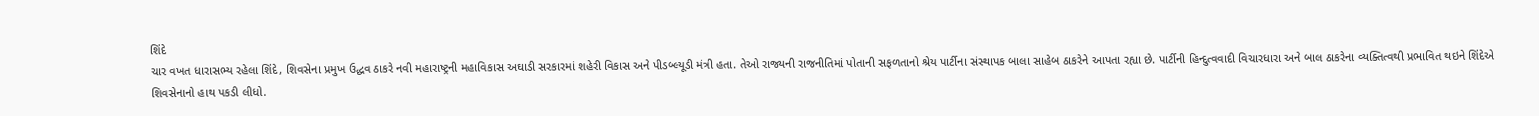શિંદે
ચાર વખત ધારાસભ્ય રહેલા શિંદે, શિવસેના પ્રમુખ ઉદ્ધવ ઠાકરે નવી મહારાષ્ટ્રની મહાવિકાસ અઘાડી સરકારમાં શહેરી વિકાસ અને પીડબ્લ્યૂડી મંત્રી હતા. તેઓ રાજ્યની રાજનીતિમાં પોતાની સફળતાનો શ્રેય પાર્ટીના સંસ્થાપક બાલા સાહેબ ઠાકરેને આપતા રહ્યા છે. પાર્ટીની હિન્દુત્વવાદી વિચારધારા અને બાલ ઠાકરેના વ્યક્તિત્વથી પ્રભાવિત થઇને શિંદેએ શિવસેનાનો હાથ પકડી લીધો.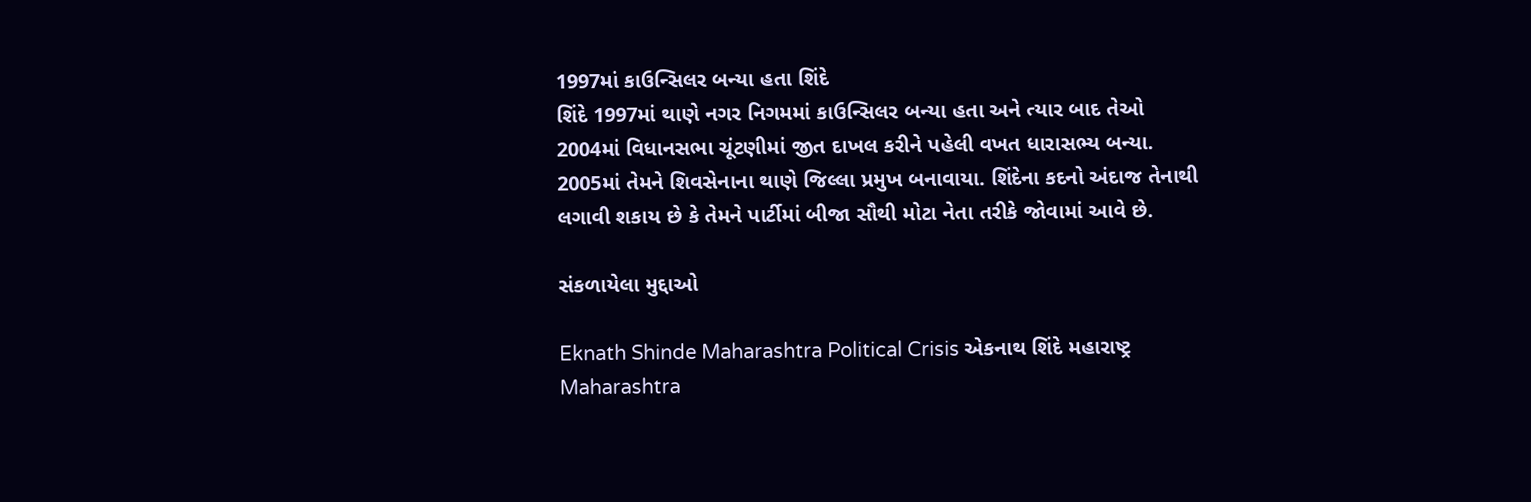1997માં કાઉન્સિલર બન્યા હતા શિંદે
શિંદે 1997માં થાણે નગર નિગમમાં કાઉન્સિલર બન્યા હતા અને ત્યાર બાદ તેઓ 2004માં વિધાનસભા ચૂંટણીમાં જીત દાખલ કરીને પહેલી વખત ધારાસભ્ય બન્યા. 2005માં તેમને શિવસેનાના થાણે જિલ્લા પ્રમુખ બનાવાયા. શિંદેના કદનો અંદાજ તેનાથી લગાવી શકાય છે કે તેમને પાર્ટીમાં બીજા સૌથી મોટા નેતા તરીકે જોવામાં આવે છે.

સંકળાયેલા મુદ્દાઓ

Eknath Shinde Maharashtra Political Crisis એકનાથ શિંદે મહારાષ્ટ્ર Maharashtra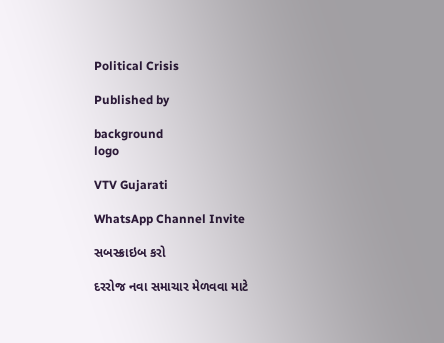Political Crisis

Published by

background
logo

VTV Gujarati

WhatsApp Channel Invite

સબસ્ક્રાઇબ કરો

દરરોજ નવા સમાચાર મેળવવા માટે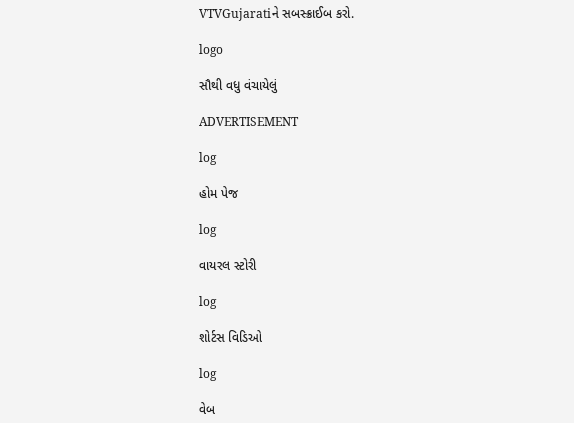VTVGujaratiને સબસ્ક્રાઈબ કરો.

logo

સૌથી વધુ વંચાયેલું

ADVERTISEMENT

log

હોમ પેજ

log

વાયરલ સ્ટોરી

log

શોર્ટસ વિડિઓ

log

વેબ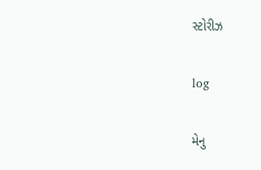સ્ટોરીઝ

log

મેનુ